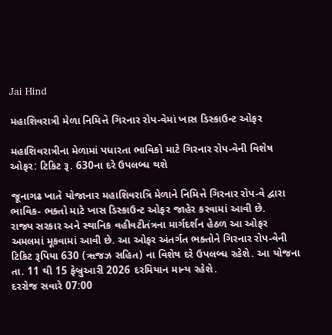Jai Hind

મહાશિવરાત્રી મેળા નિમિત્તે ગિરનાર રોપ-વેમાં ખાસ ડિસ્કાઉન્ટ ઓફર

મહાશિવરાત્રીના મેળામાં પધારતા ભાવિકો માટે ગિરનાર રોપ-વેની વિશેષ ઓફર: ટિકિટ રૂ. 630ના દરે ઉપલબ્ધ થશે

જૂનાગઢ ખાતે યોજાનાર મહાશિવરાત્રિ મેળાને નિમિત્તે ગિરનાર રોપ-વે દ્વારા ભાવિક- ભક્તો માટે ખાસ ડિસ્કાઉન્ટ ઓફર જાહેર કરવામાં આવી છે.
રાજ્ય સરકાર અને સ્થાનિક વહીવટીતંત્રના માર્ગદર્શન હેઠળ આ ઓફર અમલમાં મૂકવામાં આવી છે. આ ઓફર અંતર્ગત ભક્તોને ગિરનાર રોપ-વેની ટિકિટ રૂપિયા 630 (ૠજઝ સહિત) ના વિશેષ દરે ઉપલબ્ધ રહેશે. આ યોજના તા. 11 થી 15 ફેબ્રુઆરી 2026 દરમિયાન માન્ય રહેશે.
દરરોજ સવારે 07:00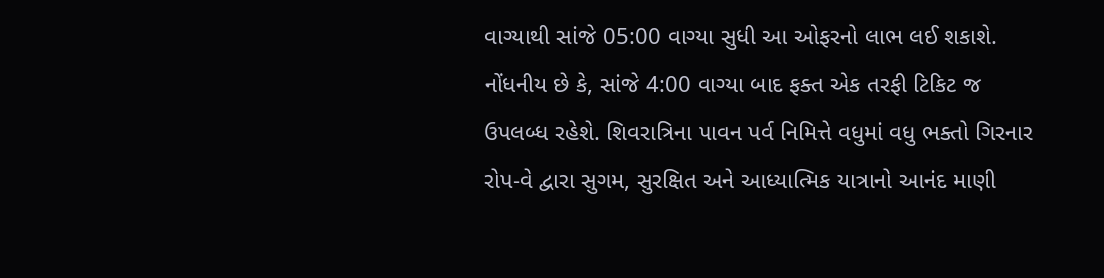વાગ્યાથી સાંજે 05:00 વાગ્યા સુધી આ ઓફરનો લાભ લઈ શકાશે. નોંધનીય છે કે, સાંજે 4:00 વાગ્યા બાદ ફક્ત એક તરફી ટિકિટ જ ઉપલબ્ધ રહેશે. શિવરાત્રિના પાવન પર્વ નિમિત્તે વધુમાં વધુ ભક્તો ગિરનાર રોપ-વે દ્વારા સુગમ, સુરક્ષિત અને આધ્યાત્મિક યાત્રાનો આનંદ માણી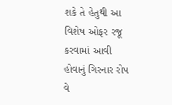શકે તે હેતુથી આ વિશેષ ઓફર રજૂ કરવામાં આવી હોવાનું ગિરનાર રોપ વે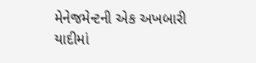મેનેજમેન્ટની એક અખબારી યાદીમાં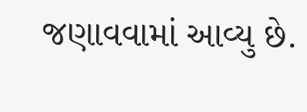જણાવવામાં આવ્યુ છે.